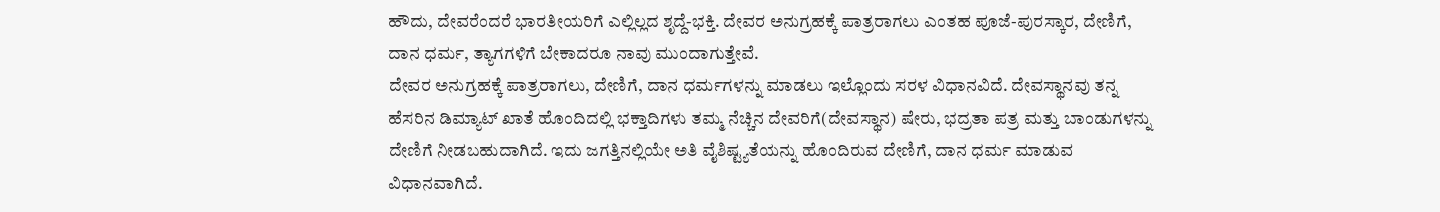ಹೌದು, ದೇವರೆಂದರೆ ಭಾರತೀಯರಿಗೆ ಎಲ್ಲಿಲ್ಲದ ಶೃದ್ದೆ-ಭಕ್ತಿ. ದೇವರ ಅನುಗ್ರಹಕ್ಕೆ ಪಾತ್ರರಾಗಲು ಎಂತಹ ಪೂಜೆ-ಪುರಸ್ಕಾರ, ದೇಣಿಗೆ, ದಾನ ಧರ್ಮ, ತ್ಯಾಗಗಳಿಗೆ ಬೇಕಾದರೂ ನಾವು ಮುಂದಾಗುತ್ತೇವೆ.
ದೇವರ ಅನುಗ್ರಹಕ್ಕೆ ಪಾತ್ರರಾಗಲು, ದೇಣಿಗೆ, ದಾನ ಧರ್ಮಗಳನ್ನು ಮಾಡಲು ಇಲ್ಲೊಂದು ಸರಳ ವಿಧಾನವಿದೆ. ದೇವಸ್ಥಾನವು ತನ್ನ ಹೆಸರಿನ ಡಿಮ್ಯಾಟ್ ಖಾತೆ ಹೊಂದಿದಲ್ಲಿ ಭಕ್ತಾದಿಗಳು ತಮ್ಮ ನೆಚ್ಚಿನ ದೇವರಿಗೆ(ದೇವಸ್ಥಾನ) ಷೇರು, ಭದ್ರತಾ ಪತ್ರ ಮತ್ತು ಬಾಂಡುಗಳನ್ನು ದೇಣಿಗೆ ನೀಡಬಹುದಾಗಿದೆ. ಇದು ಜಗತ್ತಿನಲ್ಲಿಯೇ ಅತಿ ವೈಶಿಷ್ಟ್ಯತೆಯನ್ನು ಹೊಂದಿರುವ ದೇಣಿಗೆ, ದಾನ ಧರ್ಮ ಮಾಡುವ ವಿಧಾನವಾಗಿದೆ.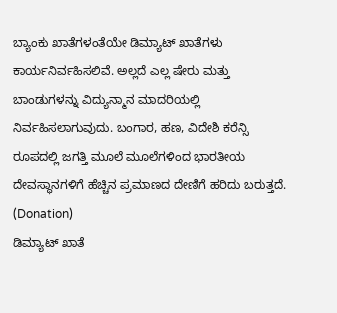ಬ್ಯಾಂಕು ಖಾತೆಗಳಂತೆಯೇ ಡಿಮ್ಯಾಟ್ ಖಾತೆಗಳು ಕಾರ್ಯನಿರ್ವಹಿಸಲಿವೆ. ಅಲ್ಲದೆ ಎಲ್ಲ ಷೇರು ಮತ್ತು ಬಾಂಡುಗಳನ್ನು ವಿದ್ಯುನ್ಮಾನ ಮಾದರಿಯಲ್ಲಿ ನಿರ್ವಹಿಸಲಾಗುವುದು. ಬಂಗಾರ, ಹಣ, ವಿದೇಶಿ ಕರೆನ್ಸಿ ರೂಪದಲ್ಲಿ ಜಗತ್ತಿ ಮೂಲೆ ಮೂಲೆಗಳಿಂದ ಭಾರತೀಯ ದೇವಸ್ಥಾನಗಳಿಗೆ ಹೆಚ್ಚಿನ ಪ್ರಮಾಣದ ದೇಣಿಗೆ ಹರಿದು ಬರುತ್ತದೆ. (Donation)
ಡಿಮ್ಯಾಟ್ ಖಾತೆ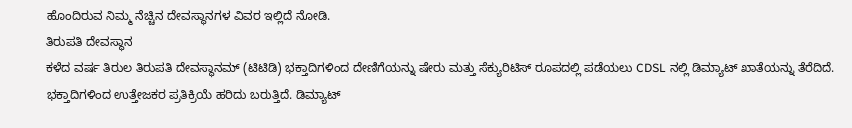ಹೊಂದಿರುವ ನಿಮ್ಮ ನೆಚ್ಚಿನ ದೇವಸ್ಥಾನಗಳ ವಿವರ ಇಲ್ಲಿದೆ ನೋಡಿ.
ತಿರುಪತಿ ದೇವಸ್ಥಾನ
ಕಳೆದ ವರ್ಷ ತಿರುಲ ತಿರುಪತಿ ದೇವಸ್ಥಾನಮ್ (ಟಿಟಿಡಿ) ಭಕ್ತಾದಿಗಳಿಂದ ದೇಣಿಗೆಯನ್ನು ಷೇರು ಮತ್ತು ಸೆಕ್ಯುರಿಟಿಸ್ ರೂಪದಲ್ಲಿ ಪಡೆಯಲು CDSL ನಲ್ಲಿ ಡಿಮ್ಯಾಟ್ ಖಾತೆಯನ್ನು ತೆರೆದಿದೆ. ಭಕ್ತಾದಿಗಳಿಂದ ಉತ್ತೇಜಕರ ಪ್ರತಿಕ್ರಿಯೆ ಹರಿದು ಬರುತ್ತಿದೆ. ಡಿಮ್ಯಾಟ್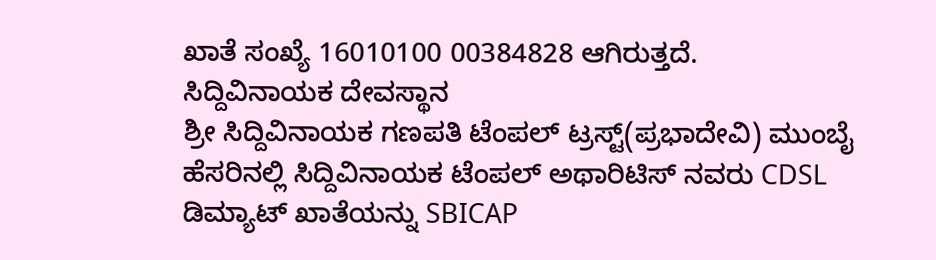ಖಾತೆ ಸಂಖ್ಯೆ 16010100 00384828 ಆಗಿರುತ್ತದೆ.
ಸಿದ್ದಿವಿನಾಯಕ ದೇವಸ್ಥಾನ
ಶ್ರೀ ಸಿದ್ದಿವಿನಾಯಕ ಗಣಪತಿ ಟೆಂಪಲ್ ಟ್ರಸ್ಟ್(ಪ್ರಭಾದೇವಿ) ಮುಂಬೈ ಹೆಸರಿನಲ್ಲಿ ಸಿದ್ದಿವಿನಾಯಕ ಟೆಂಪಲ್ ಅಥಾರಿಟಿಸ್ ನವರು CDSL ಡಿಮ್ಯಾಟ್ ಖಾತೆಯನ್ನು SBICAP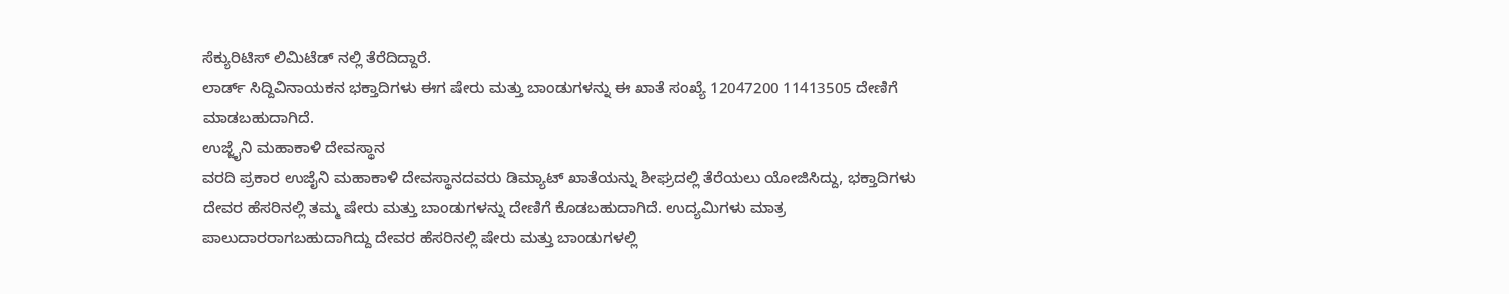ಸೆಕ್ಯುರಿಟಿಸ್ ಲಿಮಿಟೆಡ್ ನಲ್ಲಿ ತೆರೆದಿದ್ದಾರೆ.
ಲಾರ್ಡ್ ಸಿದ್ದಿವಿನಾಯಕನ ಭಕ್ತಾದಿಗಳು ಈಗ ಷೇರು ಮತ್ತು ಬಾಂಡುಗಳನ್ನು ಈ ಖಾತೆ ಸಂಖ್ಯೆ 12047200 11413505 ದೇಣಿಗೆ ಮಾಡಬಹುದಾಗಿದೆ.
ಉಜ್ಜೈನಿ ಮಹಾಕಾಳಿ ದೇವಸ್ಥಾನ
ವರದಿ ಪ್ರಕಾರ ಉಜೈನಿ ಮಹಾಕಾಳಿ ದೇವಸ್ಥಾನದವರು ಡಿಮ್ಯಾಟ್ ಖಾತೆಯನ್ನು ಶೀಘ್ರದಲ್ಲಿ ತೆರೆಯಲು ಯೋಜಿಸಿದ್ದು, ಭಕ್ತಾದಿಗಳು ದೇವರ ಹೆಸರಿನಲ್ಲಿ ತಮ್ಮ ಷೇರು ಮತ್ತು ಬಾಂಡುಗಳನ್ನು ದೇಣಿಗೆ ಕೊಡಬಹುದಾಗಿದೆ. ಉದ್ಯಮಿಗಳು ಮಾತ್ರ ಪಾಲುದಾರರಾಗಬಹುದಾಗಿದ್ದು ದೇವರ ಹೆಸರಿನಲ್ಲಿ ಷೇರು ಮತ್ತು ಬಾಂಡುಗಳಲ್ಲಿ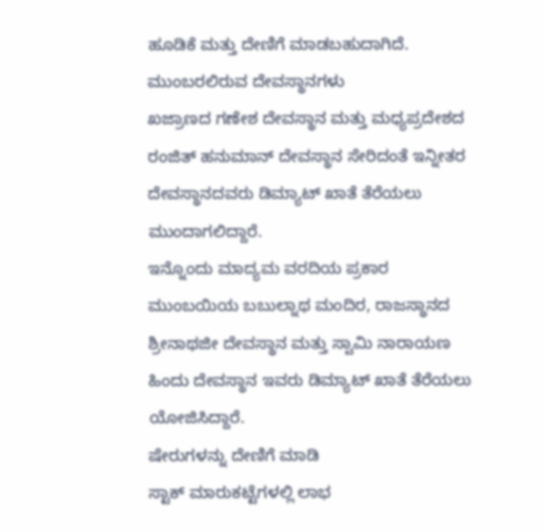ಹೂಡಿಕೆ ಮತ್ತು ದೇಣಿಗೆ ಮಾಡಬಹುದಾಗಿದೆ.
ಮುಂಬರಲಿರುವ ದೇವಸ್ಥಾನಗಳು
ಖಜ್ರಾಣದ ಗಣೇಶ ದೇವಸ್ಥಾನ ಮತ್ತು ಮಧ್ಯಪ್ರದೇಶದ ರಂಜಿತ್ ಹನುಮಾನ್ ದೇವಸ್ಥಾನ ಸೇರಿದಂತೆ ಇನ್ನೀತರ ದೇವಸ್ಥಾನದವರು ಡಿಮ್ಯಾಟ್ ಖಾತೆ ತೆರೆಯಲು ಮುಂದಾಗಲಿದ್ದಾರೆ.
ಇನ್ನೊಂದು ಮಾದ್ಯಮ ವರದಿಯ ಪ್ರಕಾರ ಮುಂಬಯಿಯ ಬಬುಲ್ನಾಥ ಮಂದಿರ, ರಾಜಸ್ಥಾನದ ಶ್ರೀನಾಥಜೀ ದೇವಸ್ಥಾನ ಮತ್ತು ಸ್ವಾಮಿ ನಾರಾಯಣ ಹಿಂದು ದೇವಸ್ಥಾನ ಇವರು ಡಿಮ್ಯಾಟ್ ಖಾತೆ ತೆರೆಯಲು ಯೋಜಿಸಿದ್ದಾರೆ.
ಷೇರುಗಳನ್ನು ದೇಣಿಗೆ ಮಾಡಿ
ಸ್ಟಾಕ್ ಮಾರುಕಟ್ಟೆಗಳಲ್ಲಿ ಲಾಭ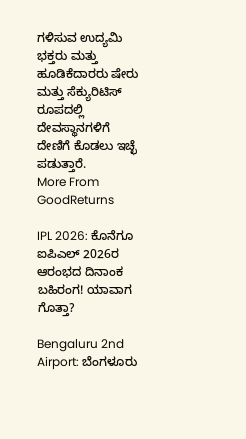ಗಳಿಸುವ ಉದ್ಯಮಿ ಭಕ್ತರು ಮತ್ತು ಹೂಡಿಕೆದಾರರು ಷೇರು ಮತ್ತು ಸೆಕ್ಯುರಿಟಿಸ್ ರೂಪದಲ್ಲಿ ದೇವಸ್ಥಾನಗಳಿಗೆ ದೇಣಿಗೆ ಕೊಡಲು ಇಚ್ಛೆ ಪಡುತ್ತಾರೆ.
More From GoodReturns

IPL 2026: ಕೊನೆಗೂ ಐಪಿಎಲ್ 2026ರ ಆರಂಭದ ದಿನಾಂಕ ಬಹಿರಂಗ! ಯಾವಾಗ ಗೊತ್ತಾ?

Bengaluru 2nd Airport: ಬೆಂಗಳೂರು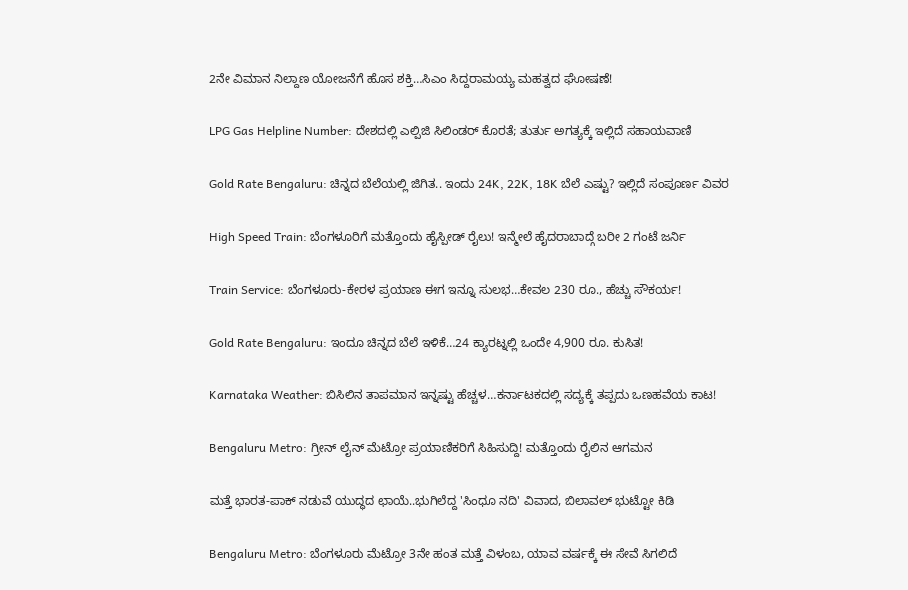2ನೇ ವಿಮಾನ ನಿಲ್ದಾಣ ಯೋಜನೆಗೆ ಹೊಸ ಶಕ್ತಿ…ಸಿಎಂ ಸಿದ್ದರಾಮಯ್ಯ ಮಹತ್ವದ ಘೋಷಣೆ!

LPG Gas Helpline Number: ದೇಶದಲ್ಲಿ ಎಲ್ಪಿಜಿ ಸಿಲಿಂಡರ್ ಕೊರತೆ; ತುರ್ತು ಅಗತ್ಯಕ್ಕೆ ಇಲ್ಲಿದೆ ಸಹಾಯವಾಣಿ

Gold Rate Bengaluru: ಚಿನ್ನದ ಬೆಲೆಯಲ್ಲಿ ಜಿಗಿತ.. ಇಂದು 24K, 22K, 18K ಬೆಲೆ ಎಷ್ಟು? ಇಲ್ಲಿದೆ ಸಂಪೂರ್ಣ ವಿವರ

High Speed Train: ಬೆಂಗಳೂರಿಗೆ ಮತ್ತೊಂದು ಹೈಸ್ಪೀಡ್ ರೈಲು! ಇನ್ಮೇಲೆ ಹೈದರಾಬಾದ್ಗೆ ಬರೀ 2 ಗಂಟೆ ಜರ್ನಿ

Train Service: ಬೆಂಗಳೂರು-ಕೇರಳ ಪ್ರಯಾಣ ಈಗ ಇನ್ನೂ ಸುಲಭ…ಕೇವಲ 230 ರೂ., ಹೆಚ್ಚು ಸೌಕರ್ಯ!

Gold Rate Bengaluru: ಇಂದೂ ಚಿನ್ನದ ಬೆಲೆ ಇಳಿಕೆ…24 ಕ್ಯಾರಟ್ನಲ್ಲಿ ಒಂದೇ 4,900 ರೂ. ಕುಸಿತ!

Karnataka Weather: ಬಿಸಿಲಿನ ತಾಪಮಾನ ಇನ್ನಷ್ಟು ಹೆಚ್ಚಳ…ಕರ್ನಾಟಕದಲ್ಲಿ ಸದ್ಯಕ್ಕೆ ತಪ್ಪದು ಒಣಹವೆಯ ಕಾಟ!

Bengaluru Metro: ಗ್ರೀನ್ ಲೈನ್ ಮೆಟ್ರೋ ಪ್ರಯಾಣಿಕರಿಗೆ ಸಿಹಿಸುದ್ದಿ! ಮತ್ತೊಂದು ರೈಲಿನ ಆಗಮನ

ಮತ್ತೆ ಭಾರತ-ಪಾಕ್ ನಡುವೆ ಯುದ್ಧದ ಛಾಯೆ..ಭುಗಿಲೆದ್ದ 'ಸಿಂಧೂ ನದಿ' ವಿವಾದ, ಬಿಲಾವಲ್ ಭುಟ್ಟೋ ಕಿಡಿ

Bengaluru Metro: ಬೆಂಗಳೂರು ಮೆಟ್ರೋ 3ನೇ ಹಂತ ಮತ್ತೆ ವಿಳಂಬ, ಯಾವ ವರ್ಷಕ್ಕೆ ಈ ಸೇವೆ ಸಿಗಲಿದೆ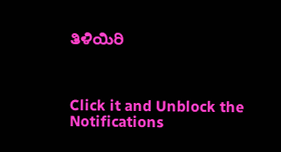ತಿಳಿಯಿರಿ



Click it and Unblock the Notifications